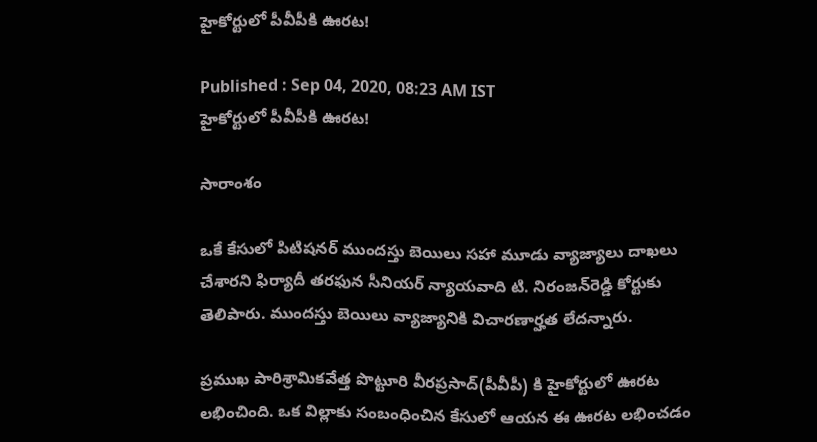హైకోర్టులో పీవీపీకి ఊరట!

Published : Sep 04, 2020, 08:23 AM IST
హైకోర్టులో పీవీపీకి ఊరట!

సారాంశం

ఒకే కేసులో పిటిషనర్‌ ముందస్తు బెయిలు సహా మూడు వ్యాజ్యాలు దాఖలు చేశారని ఫిర్యాదీ తరఫున సీనియర్‌ న్యాయవాది టి. నిరంజన్‌రెడ్డి కోర్టుకు తెలిపారు. ముందస్తు బెయిలు వ్యాజ్యానికి విచారణార్హత లేదన్నారు.

ప్రముఖ పారిశ్రామికవేత్త పొట్టూరి వీరప్రసాద్(పీవీపీ) కి హైకోర్టులో ఊరట లభించింది. ఒక విల్లాకు సంబంధించిన కేసులో ఆయన ఈ ఊరట లభించడం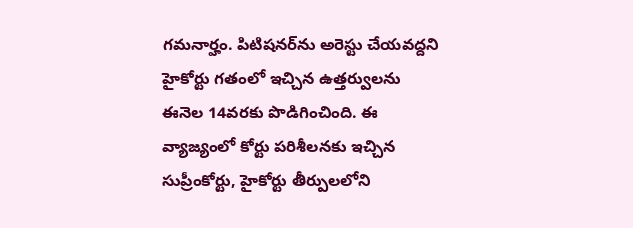గమనార్హం. పిటిషనర్‌ను అరెస్టు చేయవద్దని హైకోర్టు గతంలో ఇచ్చిన ఉత్తర్వులను ఈనెల 14వరకు పొడిగించింది. ఈ వ్యాజ్యంలో కోర్టు పరిశీలనకు ఇచ్చిన సుప్రీంకోర్టు, హైకోర్టు తీర్పులలోని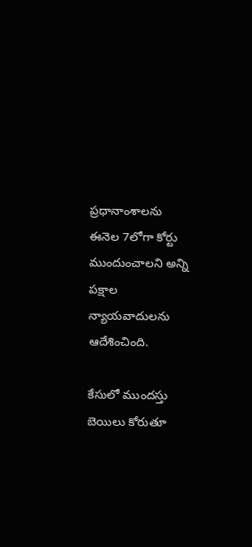ప్రధానాంశాలను ఈనెల 7లోగా కోర్టు ముందుంచాలని అన్ని పక్షాల న్యాయవాదులను ఆదేశించింది.

కేసులో ముందస్తు బెయిలు కోరుతూ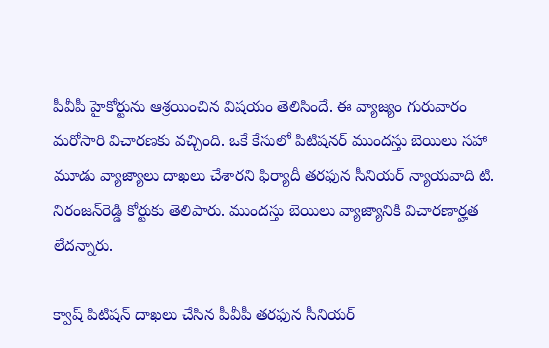పీవీపీ హైకోర్టును ఆశ్రయించిన విషయం తెలిసిందే. ఈ వ్యాజ్యం గురువారం మరోసారి విచారణకు వచ్చింది. ఒకే కేసులో పిటిషనర్‌ ముందస్తు బెయిలు సహా మూడు వ్యాజ్యాలు దాఖలు చేశారని ఫిర్యాదీ తరఫున సీనియర్‌ న్యాయవాది టి. నిరంజన్‌రెడ్డి కోర్టుకు తెలిపారు. ముందస్తు బెయిలు వ్యాజ్యానికి విచారణార్హత లేదన్నారు.

క్వాష్‌ పిటిషన్‌ దాఖలు చేసిన పీవీపీ తరఫున సీనియర్‌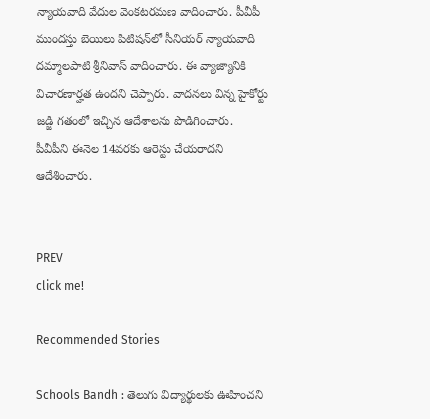న్యాయవాది వేదుల వెంకటరమణ వాదించారు. పీవీపీ ముందస్తు బెయిలు పిటిషన్‌లో సీనియర్‌ న్యాయవాది దమ్మాలపాటి శ్రీనివాస్‌ వాదించారు. ఈ వ్యాజ్యానికి విచారణార్హత ఉందని చెప్పారు. వాదనలు విన్న హైకోర్టు జడ్జి గతంలో ఇచ్చిన ఆదేశాలను పొడిగించారు. పీవీపీని ఈనెల 14వరకు ఆరెస్టు చేయరాదని ఆదేశించారు.


PREV
click me!

Recommended Stories

Schools Bandh : తెలుగు విద్యార్థులకు ఊహించని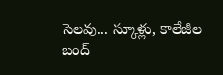సెలవు... స్కూళ్లు, కాలేజీల బంద్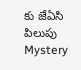కు జేఏసి పిలుపు
Mystery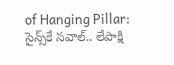of Hanging Pillar: సైన్స్‌కే సవాల్.. లేపాక్షి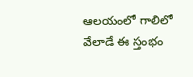ఆలయంలో గాలిలో వేలాడే ఈ స్తంభం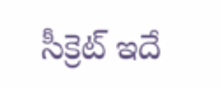సీక్రెట్ ఇదే